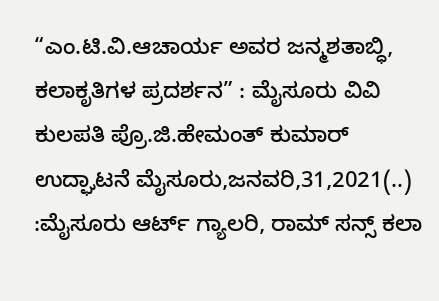“ಎಂ.ಟಿ.ವಿ.ಆಚಾರ್ಯ ಅವರ ಜನ್ಮಶತಾಬ್ಧಿ, ಕಲಾಕೃತಿಗಳ ಪ್ರದರ್ಶನ” : ಮೈಸೂರು ವಿವಿ ಕುಲಪತಿ ಪ್ರೊ.ಜಿ.ಹೇಮಂತ್ ಕುಮಾರ್ ಉದ್ಘಾಟನೆ ಮೈಸೂರು,ಜನವರಿ,31,2021(..) :ಮೈಸೂರು ಆರ್ಟ್ ಗ್ಯಾಲರಿ, ರಾಮ್ ಸನ್ಸ್ ಕಲಾ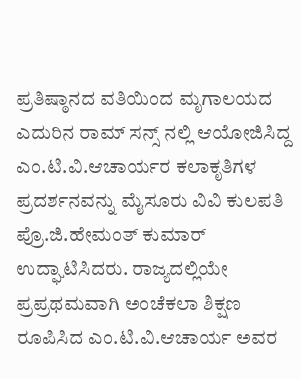ಪ್ರತಿಷ್ಠಾನದ ವತಿಯಿಂದ ಮೃಗಾಲಯದ ಎದುರಿನ ರಾಮ್ ಸನ್ಸ್ ನಲ್ಲಿ ಆಯೋಜಿಸಿದ್ದ ಎಂ.ಟಿ.ವಿ.ಆಚಾರ್ಯರ ಕಲಾಕೃತಿಗಳ ಪ್ರದರ್ಶನವನ್ನು ಮೈಸೂರು ವಿವಿ ಕುಲಪತಿ ಪ್ರೊ.ಜಿ.ಹೇಮಂತ್ ಕುಮಾರ್ ಉದ್ಘಾಟಿಸಿದರು. ರಾಜ್ಯದಲ್ಲಿಯೇ ಪ್ರಪ್ರಥಮವಾಗಿ ಅಂಚೆಕಲಾ ಶಿಕ್ಷಣ ರೂಪಿಸಿದ ಎಂ.ಟಿ.ವಿ.ಆಚಾರ್ಯ ಅವರ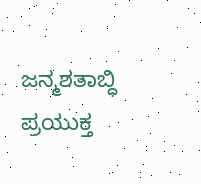ಜನ್ಮಶತಾಬ್ಧಿ ಪ್ರಯುಕ್ತ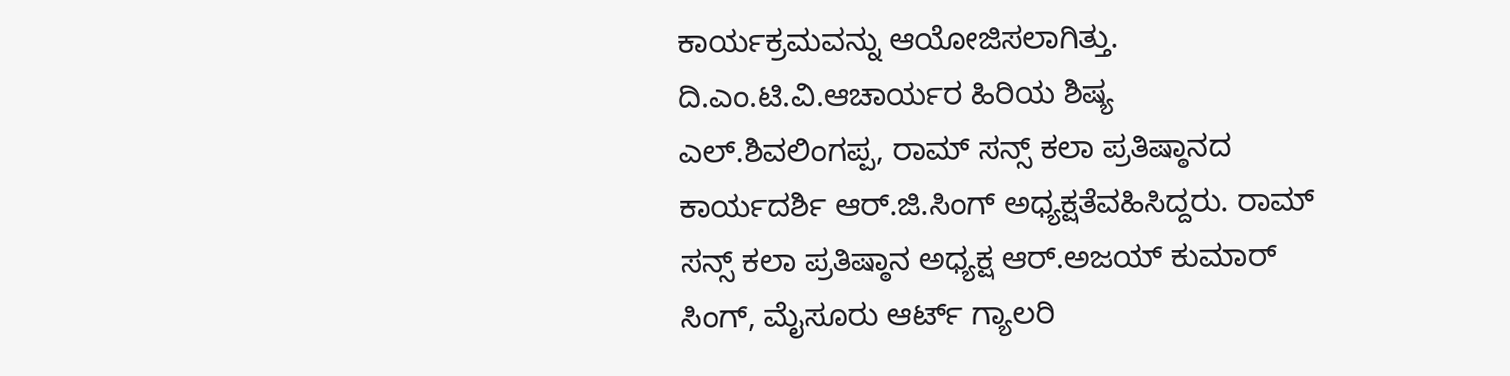ಕಾರ್ಯಕ್ರಮವನ್ನು ಆಯೋಜಿಸಲಾಗಿತ್ತು. ದಿ.ಎಂ.ಟಿ.ವಿ.ಆಚಾರ್ಯರ ಹಿರಿಯ ಶಿಷ್ಯ ಎಲ್.ಶಿವಲಿಂಗಪ್ಪ, ರಾಮ್ ಸನ್ಸ್ ಕಲಾ ಪ್ರತಿಷ್ಠಾನದ ಕಾರ್ಯದರ್ಶಿ ಆರ್.ಜಿ.ಸಿಂಗ್ ಅಧ್ಯಕ್ಷತೆವಹಿಸಿದ್ದರು. ರಾಮ್ ಸನ್ಸ್ ಕಲಾ ಪ್ರತಿಷ್ಠಾನ ಅಧ್ಯಕ್ಷ ಆರ್.ಅಜಯ್ ಕುಮಾರ್ ಸಿಂಗ್, ಮೈಸೂರು ಆರ್ಟ್ ಗ್ಯಾಲರಿ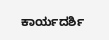ಕಾರ್ಯದರ್ಶಿ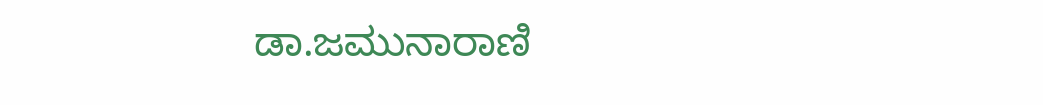ಡಾ.ಜಮುನಾರಾಣಿ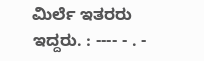ಮಿರ್ಲೆ ಇತರರು ಇದ್ದರು. : ---- - . -